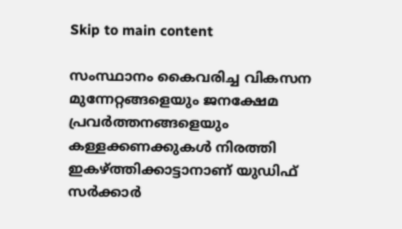Skip to main content

സംസ്ഥാനം കൈവരിച്ച വികസന മുന്നേറ്റങ്ങളെയും ജനക്ഷേമ പ്രവർത്തനങ്ങളെയും കള്ളക്കണക്കുകൾ നിരത്തി ഇകഴ്ത്തിക്കാട്ടാനാണ് യുഡിഫ് സർക്കാർ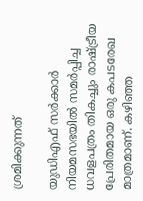ശ്രമിക്കുന്നത്

യുഡിഎഫ് സർക്കാർ നിയമസഭയിൽ സമർപ്പിച്ച ധവളപത്രം തികച്ചും രാഷ്ട്രീയ പ്രേരിതമായ ഒരു കപടരേഖ മാത്രമാണ്. കഴിഞ്ഞ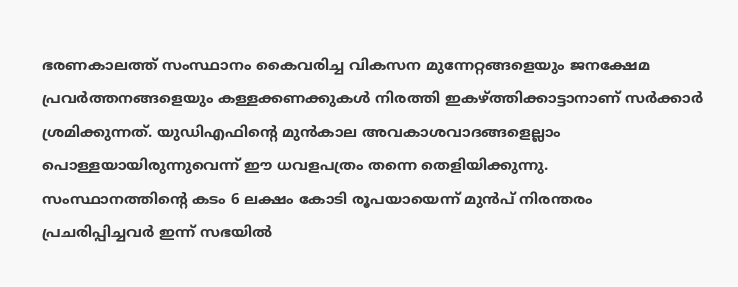ഭരണകാലത്ത് സംസ്ഥാനം കൈവരിച്ച വികസന മുന്നേറ്റങ്ങളെയും ജനക്ഷേമ പ്രവർത്തനങ്ങളെയും കള്ളക്കണക്കുകൾ നിരത്തി ഇകഴ്ത്തിക്കാട്ടാനാണ് സർക്കാർ ശ്രമിക്കുന്നത്. യുഡിഎഫിന്റെ മുൻകാല അവകാശവാദങ്ങളെല്ലാം പൊള്ളയായിരുന്നുവെന്ന് ഈ ധവളപത്രം തന്നെ തെളിയിക്കുന്നു.
സംസ്ഥാനത്തിന്റെ കടം 6 ലക്ഷം കോടി രൂപയായെന്ന് മുൻപ് നിരന്തരം പ്രചരിപ്പിച്ചവർ ഇന്ന് സഭയിൽ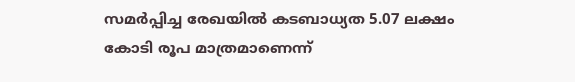സമർപ്പിച്ച രേഖയിൽ കടബാധ്യത 5.07 ലക്ഷം കോടി രൂപ മാത്രമാണെന്ന്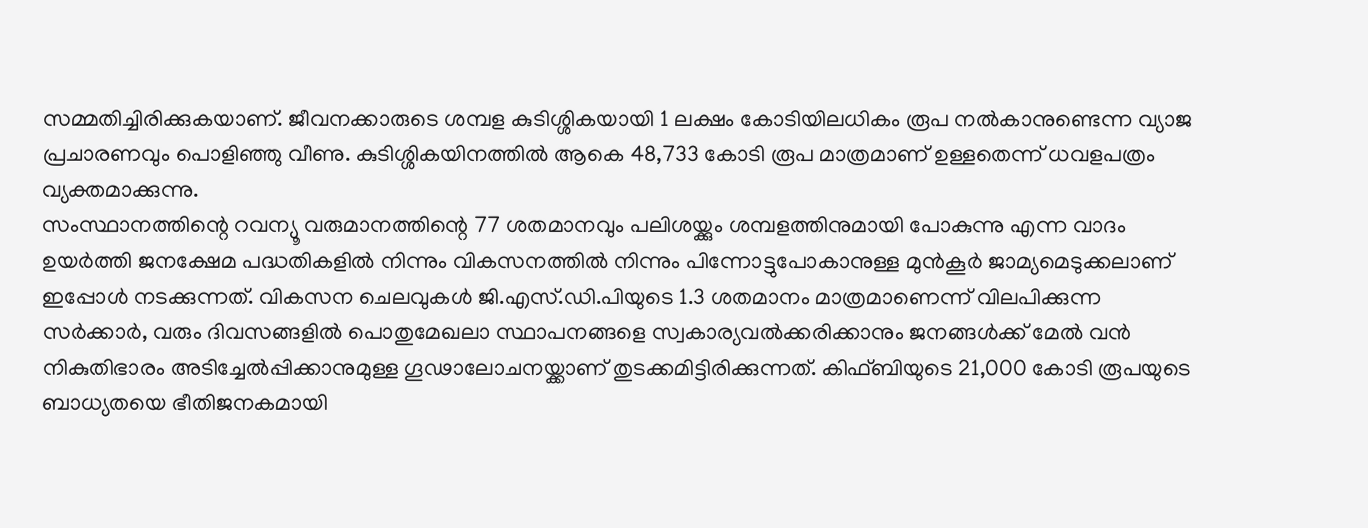സമ്മതിച്ചിരിക്കുകയാണ്. ജീവനക്കാരുടെ ശമ്പള കുടിശ്ശികയായി 1 ലക്ഷം കോടിയിലധികം രൂപ നൽകാനുണ്ടെന്ന വ്യാജ പ്രചാരണവും പൊളിഞ്ഞു വീണു. കുടിശ്ശികയിനത്തിൽ ആകെ 48,733 കോടി രൂപ മാത്രമാണ് ഉള്ളതെന്ന് ധവളപത്രം വ്യക്തമാക്കുന്നു.
സംസ്ഥാനത്തിന്റെ റവന്യൂ വരുമാനത്തിന്റെ 77 ശതമാനവും പലിശയ്ക്കും ശമ്പളത്തിനുമായി പോകുന്നു എന്ന വാദം ഉയർത്തി ജനക്ഷേമ പദ്ധതികളിൽ നിന്നും വികസനത്തിൽ നിന്നും പിന്നോട്ടുപോകാനുള്ള മുൻകൂർ ജാമ്യമെടുക്കലാണ് ഇപ്പോൾ നടക്കുന്നത്. വികസന ചെലവുകൾ ജി.എസ്.ഡി.പിയുടെ 1.3 ശതമാനം മാത്രമാണെന്ന് വിലപിക്കുന്ന സർക്കാർ, വരും ദിവസങ്ങളിൽ പൊതുമേഖലാ സ്ഥാപനങ്ങളെ സ്വകാര്യവൽക്കരിക്കാനും ജനങ്ങൾക്ക് മേൽ വൻ നികുതിഭാരം അടിച്ചേൽപ്പിക്കാനുമുള്ള ഗൂഢാലോചനയ്ക്കാണ് തുടക്കമിട്ടിരിക്കുന്നത്. കിഫ്ബിയുടെ 21,000 കോടി രൂപയുടെ ബാധ്യതയെ ഭീതിജനകമായി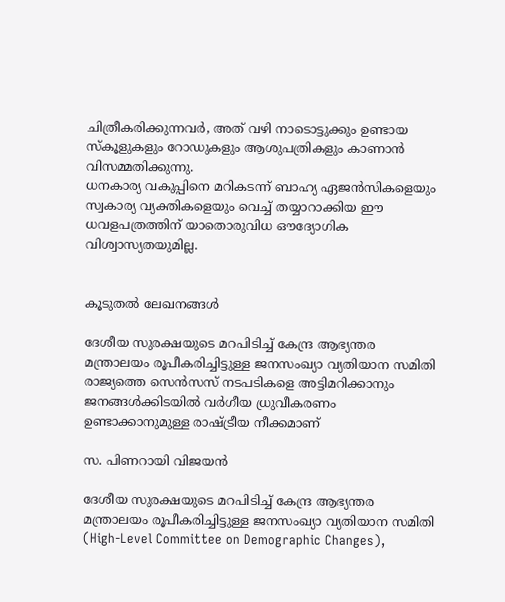ചിത്രീകരിക്കുന്നവർ, അത് വഴി നാടൊട്ടുക്കും ഉണ്ടായ സ്കൂളുകളും റോഡുകളും ആശുപത്രികളും കാണാൻ വിസമ്മതിക്കുന്നു.
ധനകാര്യ വകുപ്പിനെ മറികടന്ന് ബാഹ്യ ഏജൻസികളെയും സ്വകാര്യ വ്യക്തികളെയും വെച്ച് തയ്യാറാക്കിയ ഈ ധവളപത്രത്തിന് യാതൊരുവിധ ഔദ്യോഗിക വിശ്വാസ്യതയുമില്ല.


കൂടുതൽ ലേഖനങ്ങൾ

ദേശീയ സുരക്ഷയുടെ മറപിടിച്ച് കേന്ദ്ര ആഭ്യന്തര മന്ത്രാലയം രൂപീകരിച്ചിട്ടുള്ള ജനസംഖ്യാ വ്യതിയാന സമിതി രാജ്യത്തെ സെൻസസ് നടപടികളെ അട്ടിമറിക്കാനും ജനങ്ങൾക്കിടയിൽ വർഗീയ ധ്രുവീകരണം ഉണ്ടാക്കാനുമുള്ള രാഷ്ട്രീയ നീക്കമാണ്

സ. പിണറായി വിജയൻ

ദേശീയ സുരക്ഷയുടെ മറപിടിച്ച് കേന്ദ്ര ആഭ്യന്തര മന്ത്രാലയം രൂപീകരിച്ചിട്ടുള്ള ജനസംഖ്യാ വ്യതിയാന സമിതി (High-Level Committee on Demographic Changes),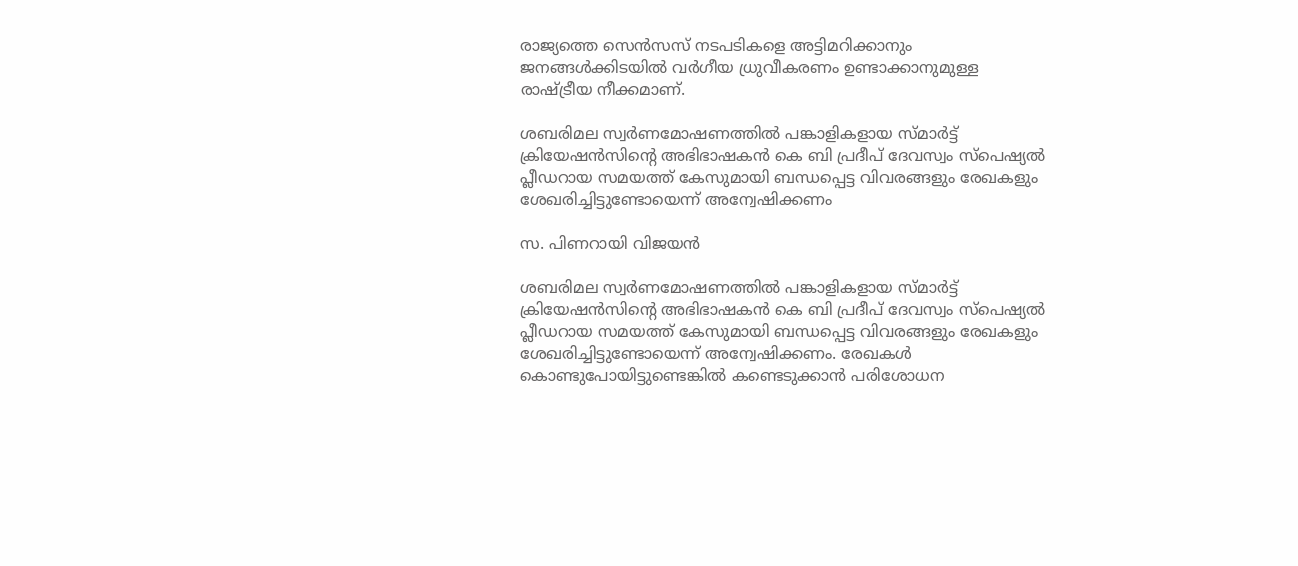രാജ്യത്തെ സെൻസസ് നടപടികളെ അട്ടിമറിക്കാനും ജനങ്ങൾക്കിടയിൽ വർഗീയ ധ്രുവീകരണം ഉണ്ടാക്കാനുമുള്ള രാഷ്ട്രീയ നീക്കമാണ്.

ശബരിമല സ്വര്‍ണമോഷണത്തില്‍ പങ്കാളികളായ സ്മാര്‍ട്ട് ക്രിയേഷന്‍സിന്റെ അഭിഭാഷകൻ കെ ബി പ്രദീപ് ദേവസ്വം സ്പെഷ്യല്‍ പ്ലീഡറായ സമയത്ത്‌ കേസുമായി ബന്ധപ്പെട്ട വിവരങ്ങളും രേഖകളും ശേഖരിച്ചിട്ടുണ്ടോയെന്ന്‌ അന്വേഷിക്കണം

സ. പിണറായി വിജയൻ

ശബരിമല സ്വര്‍ണമോഷണത്തില്‍ പങ്കാളികളായ സ്മാര്‍ട്ട് ക്രിയേഷന്‍സിന്റെ അഭിഭാഷകൻ കെ ബി പ്രദീപ് ദേവസ്വം സ്പെഷ്യല്‍ പ്ലീഡറായ സമയത്ത്‌ കേസുമായി ബന്ധപ്പെട്ട വിവരങ്ങളും രേഖകളും ശേഖരിച്ചിട്ടുണ്ടോയെന്ന്‌ അന്വേഷിക്കണം. രേഖകൾ കൊണ്ടുപോയിട്ടുണ്ടെങ്കിൽ കണ്ടെടുക്കാൻ പരിശോധന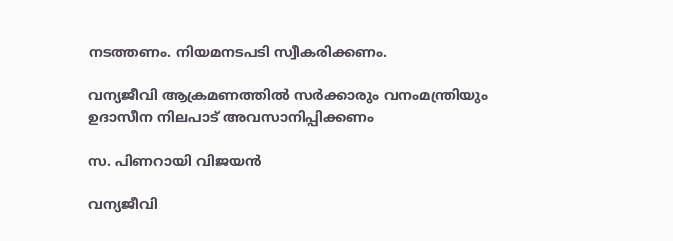നടത്തണം. നിയമനടപടി സ്വീകരിക്കണം.

വന്യജീവി ആക്രമണത്തില്‍ സര്‍ക്കാരും വനംമന്ത്രിയും ഉദാസീന നിലപാട്‌ അവസാനിപ്പിക്കണം

സ. പിണറായി വിജയൻ

വന്യജീവി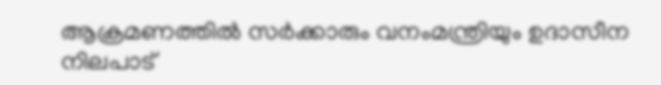ആക്രമണത്തില്‍ സര്‍ക്കാരും വനംമന്ത്രിയും ഉദാസീന നിലപാട്‌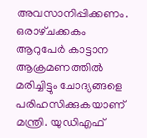അവസാനിപ്പിക്കണം. ഒരാഴ്‌ചക്കകം ആറുപേർ കാട്ടാന ആക്രമണത്തിൽ മരിച്ചിട്ടും ചോദ്യങ്ങളെ പരിഹസിക്കുകയാണ്‌ മന്ത്രി. യുഡിഎഫ്‌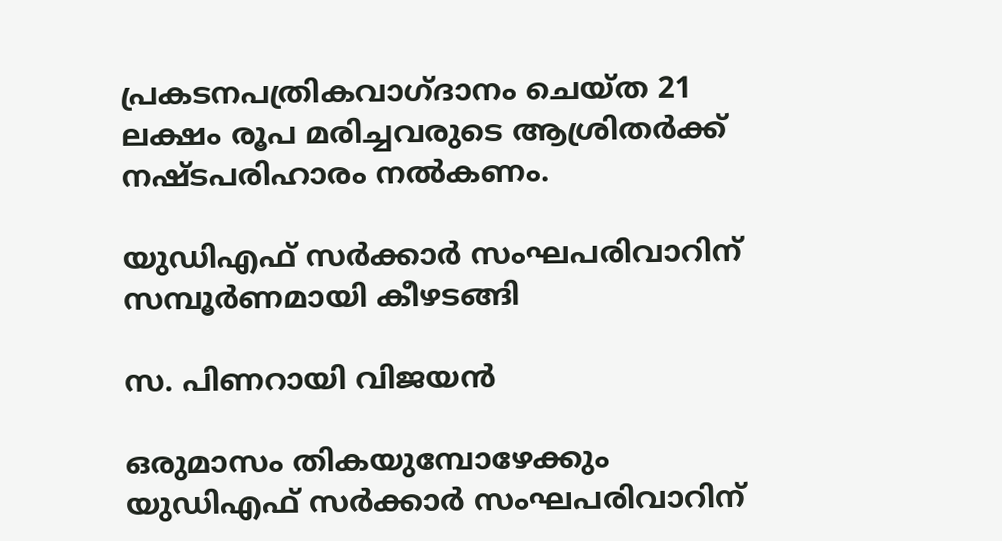പ്രകടനപത്രികവാഗ്‌ദാനം ചെയ്‌ത 21 ലക്ഷം രൂപ മരിച്ചവരുടെ ആശ്രിതർക്ക്‌ നഷ്‌ടപരിഹാരം നൽകണം.

യുഡിഎഫ്‌ സർക്കാർ സംഘപരിവാറിന്‌ സമ്പൂര്‍ണമായി കീഴടങ്ങി

സ. പിണറായി വിജയൻ

ഒരുമാസം തികയുമ്പോഴേക്കും യുഡിഎഫ്‌ സർക്കാർ സംഘപരിവാറിന്‌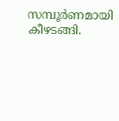സമ്പൂര്‍ണമായി കീഴടങ്ങി.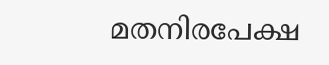മതനിരപേക്ഷ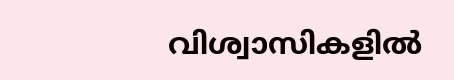വിശ്വാസികളില്‍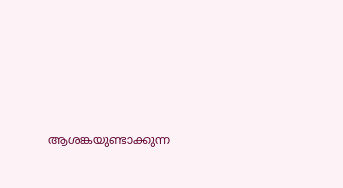ആശങ്കയുണ്ടാക്കുന്ന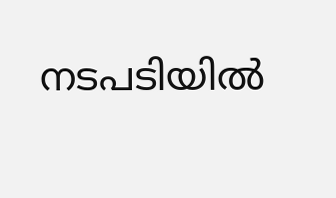നടപടിയിൽ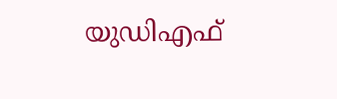യുഡിഎഫ്‌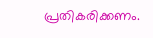പ്രതികരിക്കണം.